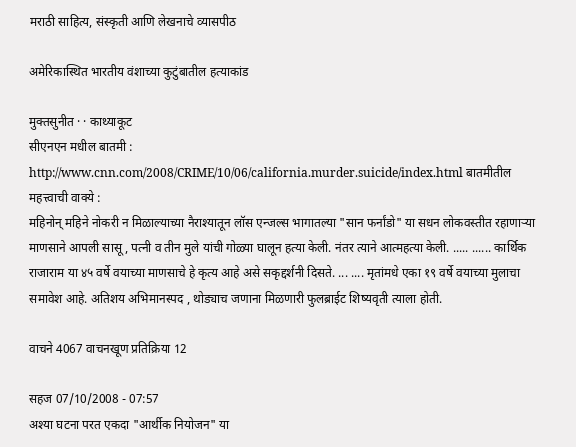मराठी साहित्य, संस्कृती आणि लेखनाचे व्यासपीठ

अमेरिकास्थित भारतीय वंशाच्या कुटुंबातील हत्याकांड

मुक्तसुनीत · · काथ्याकूट
सीएनएन मधील बातमी : http://www.cnn.com/2008/CRIME/10/06/california.murder.suicide/index.html बातमीतील महत्त्वाची वाक्ये :
महिनोन् महिने नोकरी न मिळाल्याच्या नैराश्यातून लॉस एन्जल्स भागातल्या "सान फर्नांडो" या सधन लोकवस्तीत रहाणार्‍या माणसाने आपली सासू , पत्नी व तीन मुले यांची गोळ्या घालून हत्या केली. नंतर त्याने आत्महत्या केली. ..... ...... कार्थिक राजाराम या ४५ वर्षे वयाच्या माणसाचे हे कृत्य आहे असे सकृद्दर्शनी दिसते. ... .... मृतांमधे एका १९ वर्षे वयाच्या मुलाचा समावेश आहे. अतिशय अभिमानस्पद , थोड्याच जणाना मिळणारी फुलब्राईट शिष्यवृती त्याला होती.

वाचने 4067 वाचनखूण प्रतिक्रिया 12

सहज 07/10/2008 - 07:57
अश्या घटना परत एकदा "आर्थीक नियोजन" या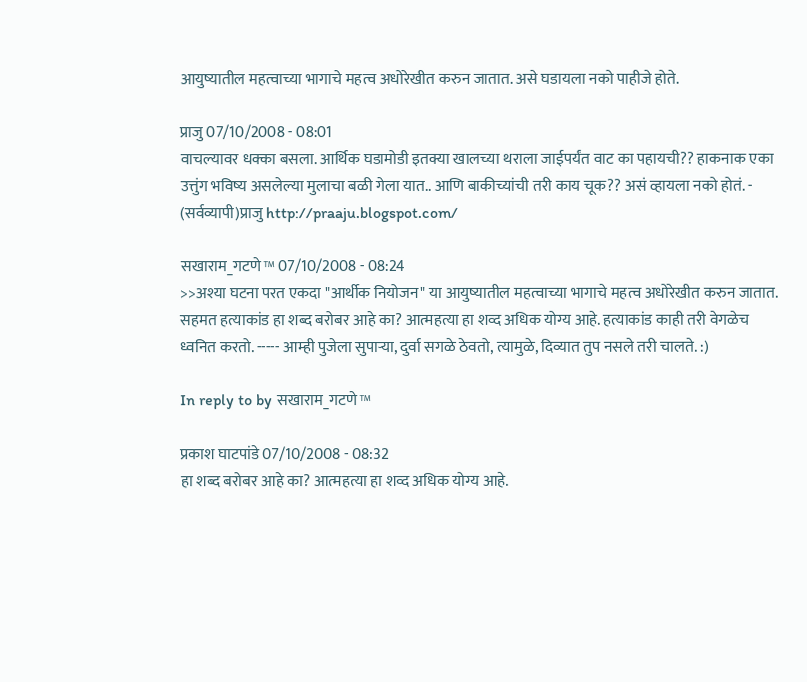आयुष्यातील महत्वाच्या भागाचे महत्व अधोरेखीत करुन जातात. असे घडायला नको पाहीजे होते.

प्राजु 07/10/2008 - 08:01
वाचल्यावर धक्का बसला. आर्थिक घडामोडी इतक्या खालच्या थराला जाईपर्यंत वाट का पहायची?? हाकनाक एका उत्तुंग भविष्य असलेल्या मुलाचा बळी गेला यात.. आणि बाकीच्यांची तरी काय चूक?? असं व्हायला नको होतं. - (सर्वव्यापी)प्राजु http://praaju.blogspot.com/

सखाराम_गटणे™ 07/10/2008 - 08:24
>>अश्या घटना परत एकदा "आर्थीक नियोजन" या आयुष्यातील महत्वाच्या भागाचे महत्व अधोरेखीत करुन जातात. सहमत हत्याकांड हा शब्द बरोबर आहे का? आत्महत्या हा शव्द अधिक योग्य आहे. हत्याकांड काही तरी वेगळेच ध्वनित करतो. ----- आम्ही पुजेला सुपार्‍या, दुर्वा सगळे ठेवतो, त्यामुळे, दिव्यात तुप नसले तरी चालते. :)

In reply to by सखाराम_गटणे™

प्रकाश घाटपांडे 07/10/2008 - 08:32
हा शब्द बरोबर आहे का? आत्महत्या हा शव्द अधिक योग्य आहे.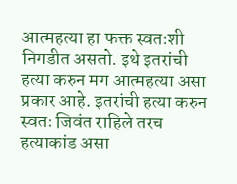आत्महत्या हा फक्त स्वतःशी निगडीत असतो. इथे इतरांची हत्या करुन मग आत्महत्या असा प्रकार आहे. इतरांची हत्या करुन स्वतः जिवंत राहिले तरच हत्याकांड असा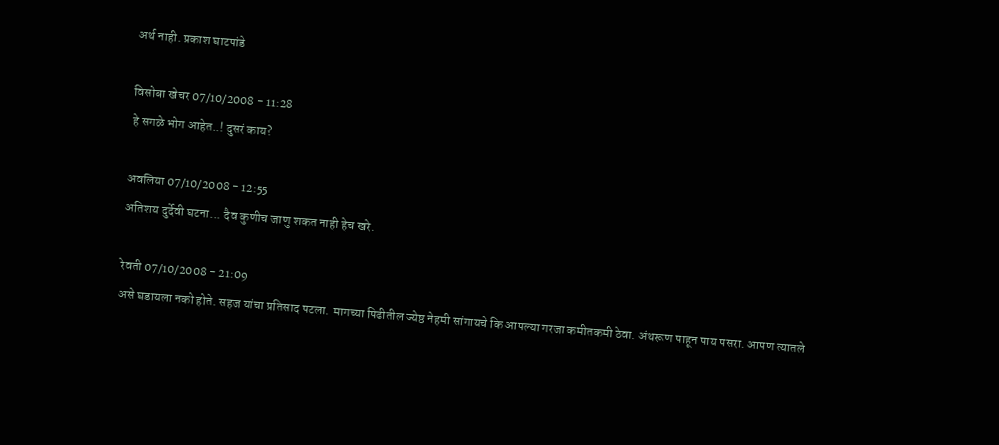अर्थ नाही. प्रकाश घाटपांडे

विसोबा खेचर 07/10/2008 - 11:28
हे सगळे भोग आहेत..! दुसरं काय?

अवलिया 07/10/2008 - 12:55
अतिशय दुर्देवी घटना... दैव कुणीच जाणु शकत नाही हेच खरे.

रेवती 07/10/2008 - 21:09
असे घडायला नको होते. सहज यांचा प्रतिसाद पटला. मागच्या पिढीतील ज्येष्ठ नेहमी सांगायचे कि आपल्या गरजा कमीतकमी ठेवा. अंथरूण पाहून पाय पसरा. आपण त्यातले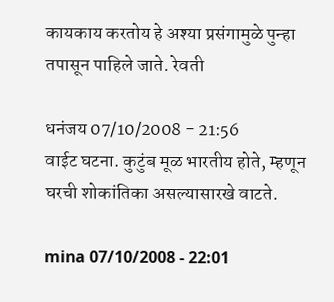कायकाय करतोय हे अश्या प्रसंगामुळे पुन्हा तपासून पाहिले जाते. रेवती

धनंजय 07/10/2008 - 21:56
वाईट घटना. कुटुंब मूळ भारतीय होते, म्हणून घरची शोकांतिका असल्यासारखे वाटते.

mina 07/10/2008 - 22:01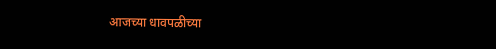आजच्या धावपळीच्या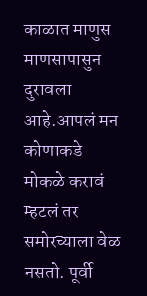काळात माणुस माणसापासुन दुरावला आहे.आपलं मन कोणाकडे मोकळे करावं म्हटलं तर समोरच्याला वेळ नसतो. पूर्वी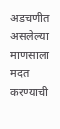अडचणीत असलेल्या माणसाला मदत करण्याची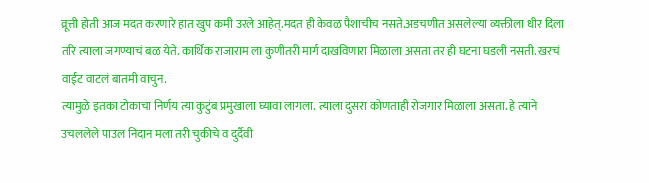व्रूत्ती होती आज मदत करणारे हात खुप कमी उरले आहेत्.मदत ही केवळ पैशाचीच नसते.अडचणीत असलेल्या व्यक्तीला धीर दिला तरि त्याला जगण्याचं बळ येते. कार्थिक राजाराम ला कुणीतरी मार्ग दाखविणारा मिळाला असता तर ही घटना घडली नसती. खरचं वाईट वाटलं बातमी वाचुन.
त्यामुळे इतका टोकाचा निर्णय त्या कुटुंब प्रमुखाला घ्यावा लागला. त्याला दुसरा कोणताही रोजगार मिळाला असता. हे त्याने उचललेले पाउल निदान मला तरी चुकीचे व दुर्दैवी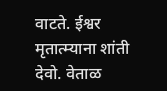वाटते. ईश्वर मृतात्म्याना शांती देवो. वेताळ